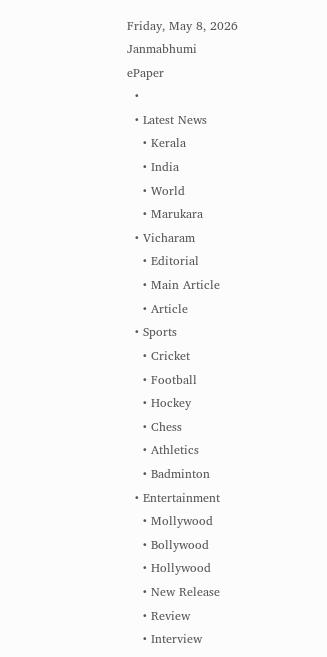Friday, May 8, 2026
Janmabhumi
ePaper
  •
  • Latest News
    • Kerala
    • India
    • World
    • Marukara
  • Vicharam
    • Editorial
    • Main Article
    • Article
  • Sports
    • Cricket
    • Football
    • Hockey
    • Chess
    • Athletics
    • Badminton
  • Entertainment
    • Mollywood
    • Bollywood
    • Hollywood
    • New Release
    • Review
    • Interview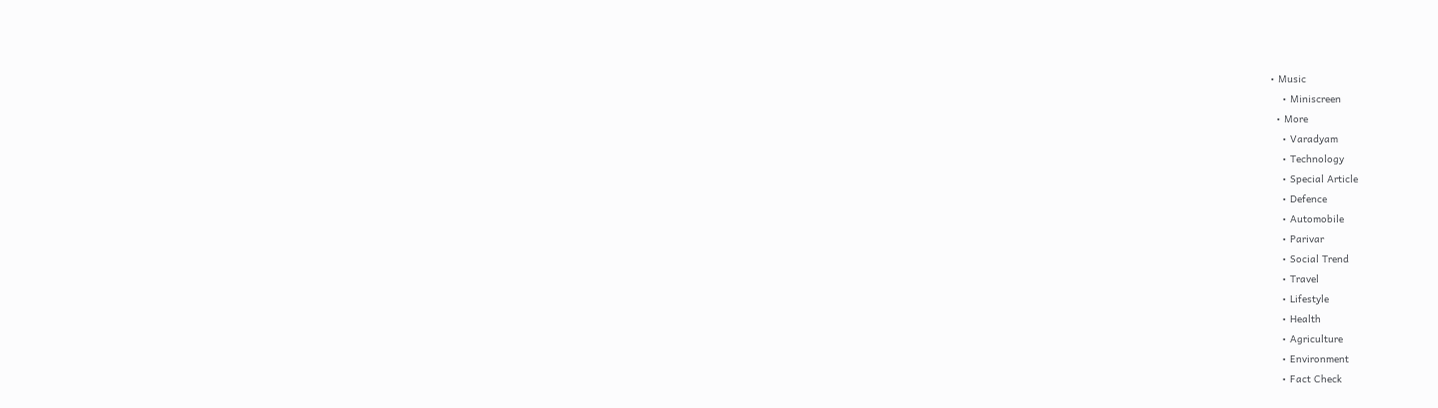• Music
    • Miniscreen
  • More
    • Varadyam
    • Technology
    • Special Article
    • Defence
    • Automobile
    • Parivar
    • Social Trend
    • Travel
    • Lifestyle
    • Health
    • Agriculture
    • Environment
    • Fact Check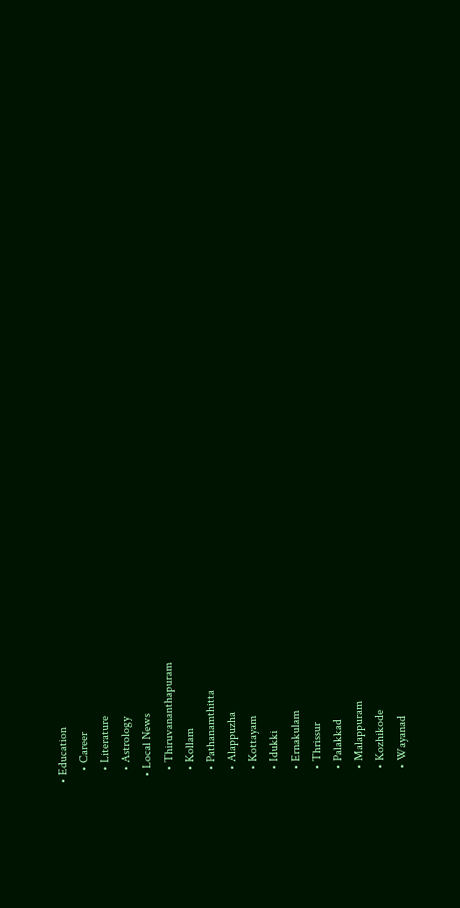• Education
    • Career
    • Literature
    • Astrology
  • Local News
    • Thiruvananthapuram
    • Kollam
    • Pathanamthitta
    • Alappuzha
    • Kottayam
    • Idukki
    • Ernakulam
    • Thrissur
    • Palakkad
    • Malappuram
    • Kozhikode
    • Wayanad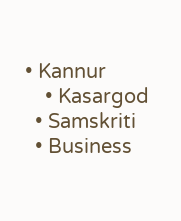• Kannur
    • Kasargod
  • Samskriti
  • Business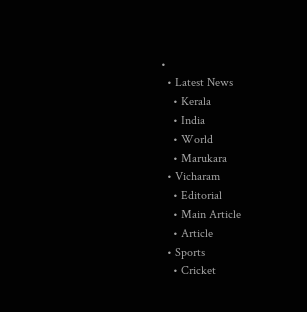•
  • Latest News
    • Kerala
    • India
    • World
    • Marukara
  • Vicharam
    • Editorial
    • Main Article
    • Article
  • Sports
    • Cricket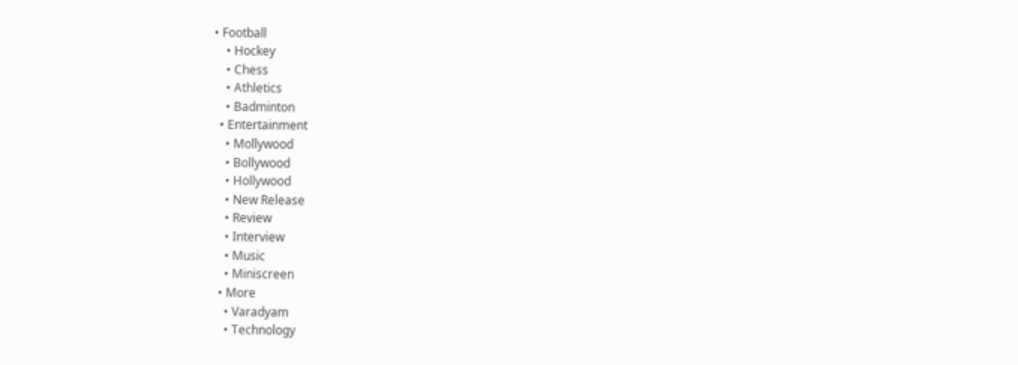• Football
    • Hockey
    • Chess
    • Athletics
    • Badminton
  • Entertainment
    • Mollywood
    • Bollywood
    • Hollywood
    • New Release
    • Review
    • Interview
    • Music
    • Miniscreen
  • More
    • Varadyam
    • Technology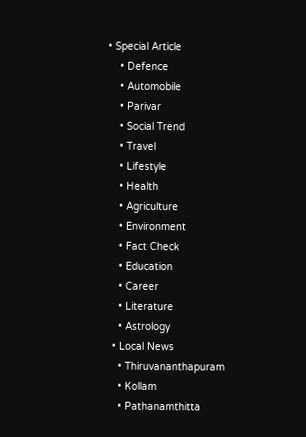• Special Article
    • Defence
    • Automobile
    • Parivar
    • Social Trend
    • Travel
    • Lifestyle
    • Health
    • Agriculture
    • Environment
    • Fact Check
    • Education
    • Career
    • Literature
    • Astrology
  • Local News
    • Thiruvananthapuram
    • Kollam
    • Pathanamthitta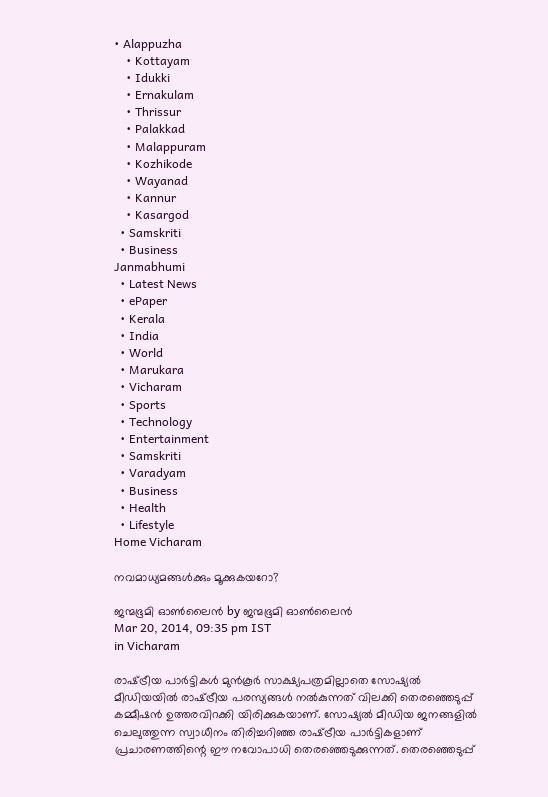• Alappuzha
    • Kottayam
    • Idukki
    • Ernakulam
    • Thrissur
    • Palakkad
    • Malappuram
    • Kozhikode
    • Wayanad
    • Kannur
    • Kasargod
  • Samskriti
  • Business
Janmabhumi
  • Latest News
  • ePaper
  • Kerala
  • India
  • World
  • Marukara
  • Vicharam
  • Sports
  • Technology
  • Entertainment
  • Samskriti
  • Varadyam
  • Business
  • Health
  • Lifestyle
Home Vicharam

നവമാധ്യമങ്ങള്‍ക്കും മൂക്കുകയറോ?

ജന്മഭൂമി ഓണ്‍ലൈന്‍ by ജന്മഭൂമി ഓണ്‍ലൈന്‍
Mar 20, 2014, 09:35 pm IST
in Vicharam

രാഷ്‌ട്രീയ പാര്‍ട്ടികള്‍ മുന്‍കൂര്‍ സാക്ഷ്യപത്രമില്ലാതെ സോഷ്യല്‍ മീഡിയയില്‍ രാഷ്‌ട്രീയ പരസ്യങ്ങള്‍ നല്‍കുന്നത്‌ വിലക്കി തെരഞ്ഞെടുപ്പ്‌ കമ്മീഷന്‍ ഉത്തരവിറക്കി യിരിക്കുകയാണ്‌. സോഷ്യല്‍ മീഡിയ ജനങ്ങളില്‍ ചെലുത്തുന്ന സ്വാധീനം തിരിച്ചറിഞ്ഞ രാഷ്‌ട്രീയ പാര്‍ട്ടികളാണ്‌ പ്രചാരണത്തിന്റെ ഈ നവോപാധി തെരഞ്ഞെടുക്കുന്നത്‌. തെരഞ്ഞെടുപ്പ്‌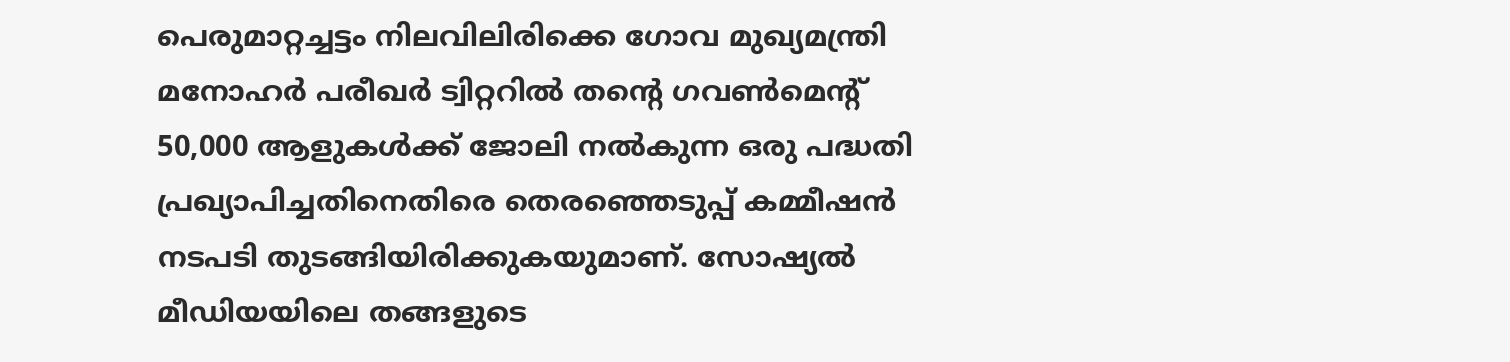പെരുമാറ്റച്ചട്ടം നിലവിലിരിക്കെ ഗോവ മുഖ്യമന്ത്രി മനോഹര്‍ പരീഖര്‍ ട്വിറ്ററില്‍ തന്റെ ഗവണ്‍മെന്റ്‌ 50,000 ആളുകള്‍ക്ക്‌ ജോലി നല്‍കുന്ന ഒരു പദ്ധതി പ്രഖ്യാപിച്ചതിനെതിരെ തെരഞ്ഞെടുപ്പ്‌ കമ്മീഷന്‍ നടപടി തുടങ്ങിയിരിക്കുകയുമാണ്‌. സോഷ്യല്‍ മീഡിയയിലെ തങ്ങളുടെ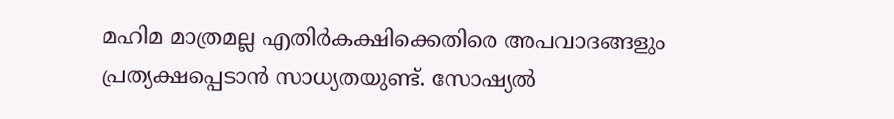മഹിമ മാത്രമല്ല എതിര്‍കക്ഷിക്കെതിരെ അപവാദങ്ങളും പ്രത്യക്ഷപ്പെടാന്‍ സാധ്യതയുണ്ട്‌. സോഷ്യല്‍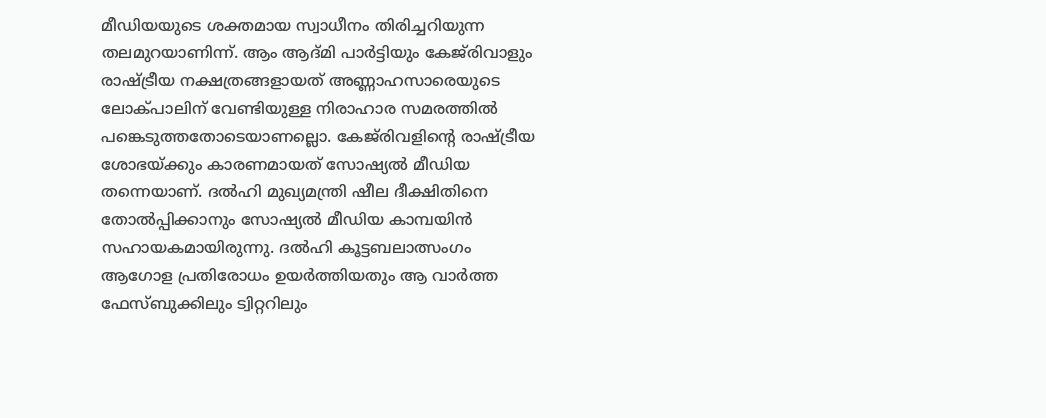മീഡിയയുടെ ശക്തമായ സ്വാധീനം തിരിച്ചറിയുന്ന തലമുറയാണിന്ന്‌. ആം ആദ്മി പാര്‍ട്ടിയും കേജ്‌രിവാളും രാഷ്‌ട്രീയ നക്ഷത്രങ്ങളായത്‌ അണ്ണാഹസാരെയുടെ ലോക്പാലിന്‌ വേണ്ടിയുള്ള നിരാഹാര സമരത്തില്‍ പങ്കെടുത്തതോടെയാണല്ലൊ. കേജ്‌രിവളിന്റെ രാഷ്‌ട്രീയ ശോഭയ്‌ക്കും കാരണമായത്‌ സോഷ്യല്‍ മീഡിയ തന്നെയാണ്‌. ദല്‍ഹി മുഖ്യമന്ത്രി ഷീല ദീക്ഷിതിനെ തോല്‍പ്പിക്കാനും സോഷ്യല്‍ മീഡിയ കാമ്പയിന്‍ സഹായകമായിരുന്നു. ദല്‍ഹി കൂട്ടബലാത്സംഗം ആഗോള പ്രതിരോധം ഉയര്‍ത്തിയതും ആ വാര്‍ത്ത ഫേസ്ബുക്കിലും ട്വിറ്ററിലും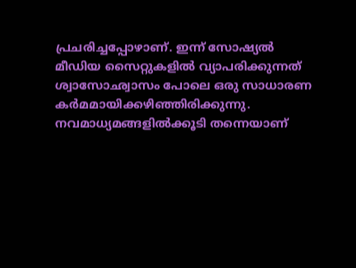പ്രചരിച്ചപ്പോഴാണ്‌. ഇന്ന്‌ സോഷ്യല്‍ മീഡിയ സൈറ്റുകളില്‍ വ്യാപരിക്കുന്നത്‌ ശ്വാസോഛ്വാസം പോലെ ഒരു സാധാരണ കര്‍മമായിക്കഴിഞ്ഞിരിക്കുന്നു. നവമാധ്യമങ്ങളില്‍ക്കൂടി തന്നെയാണ്‌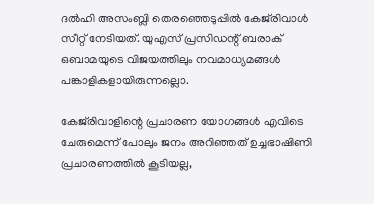ദല്‍ഹി അസംബ്ലി തെരഞ്ഞെടുപ്പില്‍ കേജ്‌രിവാള്‍ സീറ്റ്‌ നേടിയത്‌. യുഎസ്‌ പ്രസിഡന്റ്‌ ബരാക്‌ ഒബാമയുടെ വിജയത്തിലും നവമാധ്യമങ്ങള്‍ പങ്കാളികളായിരുന്നല്ലൊ.

കേജ്‌രിവാളിന്റെ പ്രചാരണ യോഗങ്ങള്‍ എവിടെ ചേരുമെന്ന്‌ പോലും ജനം അറിഞ്ഞത്‌ ഉച്ചഭാഷിണി പ്രചാരണത്തില്‍ കൂടിയല്ല,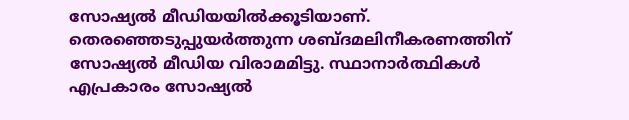സോഷ്യല്‍ മീഡിയയില്‍ക്കൂടിയാണ്‌. തെരഞ്ഞെടുപ്പുയര്‍ത്തുന്ന ശബ്ദമലിനീകരണത്തിന്‌ സോഷ്യല്‍ മീഡിയ വിരാമമിട്ടു. സ്ഥാനാര്‍ത്ഥികള്‍ എപ്രകാരം സോഷ്യല്‍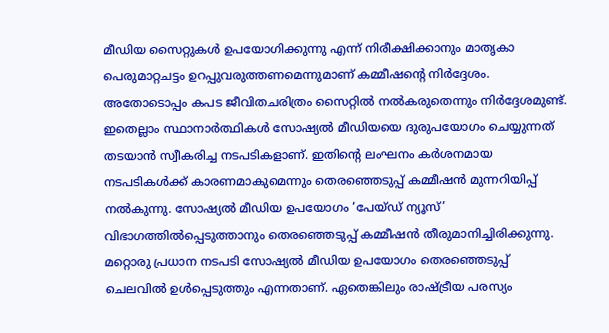മീഡിയ സൈറ്റുകള്‍ ഉപയോഗിക്കുന്നു എന്ന്‌ നിരീക്ഷിക്കാനും മാതൃകാ പെരുമാറ്റചട്ടം ഉറപ്പുവരുത്തണമെന്നുമാണ്‌ കമ്മീഷന്റെ നിര്‍ദ്ദേശം. അതോടൊപ്പം കപട ജീവിതചരിത്രം സൈറ്റില്‍ നല്‍കരുതെന്നും നിര്‍ദ്ദേശമുണ്ട്‌. ഇതെല്ലാം സ്ഥാനാര്‍ത്ഥികള്‍ സോഷ്യല്‍ മീഡിയയെ ദുരുപയോഗം ചെയ്യുന്നത്‌ തടയാന്‍ സ്വീകരിച്ച നടപടികളാണ്‌. ഇതിന്റെ ലംഘനം കര്‍ശനമായ നടപടികള്‍ക്ക്‌ കാരണമാകുമെന്നും തെരഞ്ഞെടുപ്പ്‌ കമ്മീഷന്‍ മുന്നറിയിപ്പ്‌ നല്‍കുന്നു. സോഷ്യല്‍ മീഡിയ ഉപയോഗം ‘പേയ്ഡ്‌ ന്യൂസ്‌’ വിഭാഗത്തില്‍പ്പെടുത്താനും തെരഞ്ഞെടുപ്പ്‌ കമ്മീഷന്‍ തീരുമാനിച്ചിരിക്കുന്നു. മറ്റൊരു പ്രധാന നടപടി സോഷ്യല്‍ മീഡിയ ഉപയോഗം തെരഞ്ഞെടുപ്പ്‌ ചെലവില്‍ ഉള്‍പ്പെടുത്തും എന്നതാണ്‌. ഏതെങ്കിലും രാഷ്‌ട്രീയ പരസ്യം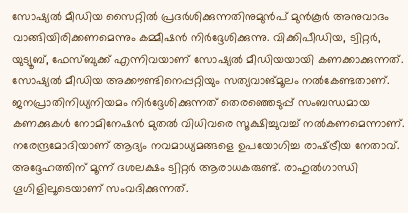സോഷ്യല്‍ മീഡിയ സൈറ്റില്‍ പ്രദര്‍ശിക്കുന്നതിനുമുന്‍പ്‌ മുന്‍കൂര്‍ അനുവാദം വാങ്ങിയിരിക്കണമെന്നും കമ്മീഷന്‍ നിര്‍ദ്ദേശിക്കുന്നു. വിക്കിപീഡിയ, ട്വിറ്റര്‍, യുട്യൂബ്‌, ഫേസ്ബുക്ക്‌ എന്നിവയാണ്‌ സോഷ്യല്‍ മീഡിയയായി കണക്കാക്കുന്നത്‌. സോഷ്യല്‍ മീഡിയ അക്കൗണ്ടിനെപ്പറ്റിയും സത്യവാങ്മൂലം നല്‍കേണ്ടതാണ്‌. ജനപ്രാതിനിധ്യനിയമം നിര്‍ദ്ദേശിക്കുന്നത്‌ തെരഞ്ഞെടുപ്പ്‌ സംബന്ധമായ കണക്കുകള്‍ നോമിനേഷന്‍ മുതല്‍ വിധിവരെ സൂക്ഷിച്ചുവച്ച്‌ നല്‍കണമെന്നാണ്‌. നരേന്ദ്രമോദിയാണ്‌ ആദ്യം നവമാധ്യമങ്ങളെ ഉപയോഗിച്ച രാഷ്‌ട്രീയ നേതാവ്‌. അദ്ദേഹത്തിന്‌ മൂന്ന്‌ ദശലക്ഷം ട്വിറ്റര്‍ ആരാധകരുണ്ട്‌. രാഹുല്‍ഗാന്ധി ഗൂഗിളിലൂടെയാണ്‌ സംവദിക്കുന്നത്‌.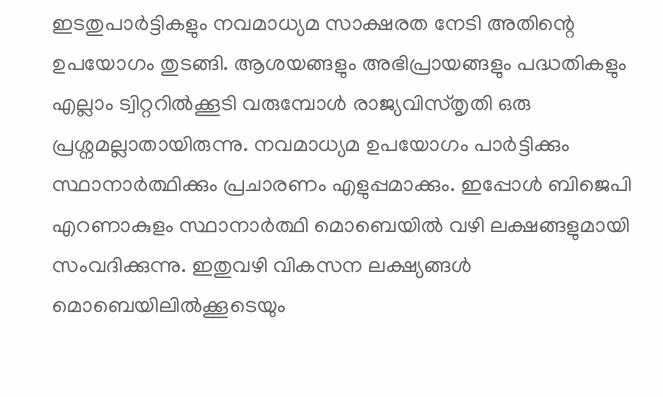ഇടതുപാര്‍ട്ടികളും നവമാധ്യമ സാക്ഷരത നേടി അതിന്റെ ഉപയോഗം തുടങ്ങി. ആശയങ്ങളും അഭിപ്രായങ്ങളും പദ്ധതികളും എല്ലാം ട്വിറ്ററില്‍ക്കൂടി വരുമ്പോള്‍ രാജ്യവിസ്തൃതി ഒരു പ്രശ്നമല്ലാതായിരുന്നു. നവമാധ്യമ ഉപയോഗം പാര്‍ട്ടിക്കും സ്ഥാനാര്‍ത്ഥിക്കും പ്രചാരണം എളുപ്പമാക്കും. ഇപ്പോള്‍ ബിജെപി എറണാകുളം സ്ഥാനാര്‍ത്ഥി മൊബെയില്‍ വഴി ലക്ഷങ്ങളുമായി സംവദിക്കുന്നു. ഇതുവഴി വികസന ലക്ഷ്യങ്ങള്‍ മൊബെയിലില്‍ക്കൂടെയും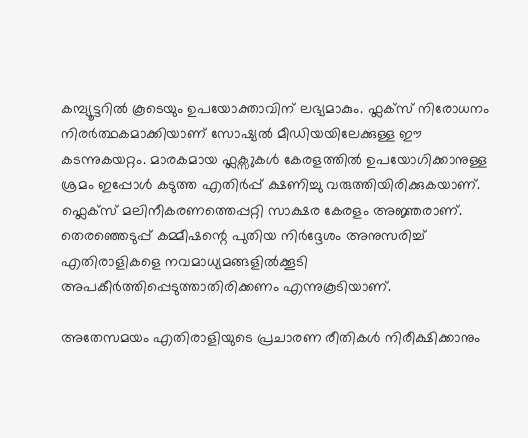കമ്പ്യൂട്ടറില്‍ കൂടെയും ഉപയോക്താവിന്‌ ലഭ്യമാകും. ഫ്ലക്സ്‌ നിരോധനം നിരര്‍ത്ഥകമാക്കിയാണ്‌ സോഷ്യല്‍ മീഡിയയിലേക്കുള്ള ഈ കടന്നുകയറ്റം. മാരകമായ ഫ്ലക്സുകള്‍ കേരളത്തില്‍ ഉപയോഗിക്കാനുള്ള ശ്രമം ഇപ്പോള്‍ കടുത്ത എതിര്‍പ്പ്‌ ക്ഷണിച്ചു വരുത്തിയിരിക്കുകയാണ്‌. ഫ്ലെക്സ്‌ മലിനീകരണത്തെപ്പറ്റി സാക്ഷര കേരളം അജ്ഞരാണ്‌. തെരഞ്ഞെടുപ്പ്‌ കമ്മീഷന്റെ പുതിയ നിര്‍ദ്ദേശം അനുസരിച്ച്‌ എതിരാളികളെ നവമാധ്യമങ്ങളില്‍ക്കൂടി അപകീര്‍ത്തിപ്പെടുത്താതിരിക്കണം എന്നുകൂടിയാണ്‌.

അതേസമയം എതിരാളിയുടെ പ്രചാരണ രീതികള്‍ നിരീക്ഷിക്കാനും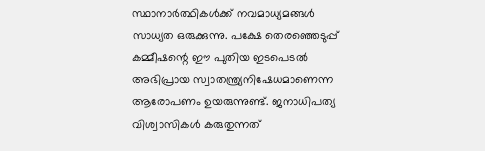സ്ഥാനാര്‍ത്ഥികള്‍ക്ക്‌ നവമാധ്യമങ്ങള്‍ സാധ്യത ഒരുക്കുന്നു. പക്ഷേ തെരഞ്ഞെടുപ്പ്‌ കമ്മീഷന്റെ ഈ പുതിയ ഇടപെടല്‍ അഭിപ്രായ സ്വാതന്ത്ര്യനിഷേധമാണെന്ന ആരോപണം ഉയരുന്നുണ്ട്‌. ജനാധിപത്യ വിശ്വാസികള്‍ കരുതുന്നത്‌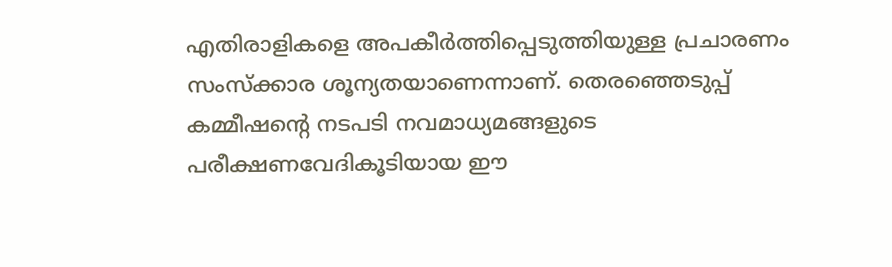എതിരാളികളെ അപകീര്‍ത്തിപ്പെടുത്തിയുള്ള പ്രചാരണം സംസ്ക്കാര ശൂന്യതയാണെന്നാണ്‌. തെരഞ്ഞെടുപ്പ്‌ കമ്മീഷന്റെ നടപടി നവമാധ്യമങ്ങളുടെ പരീക്ഷണവേദികൂടിയായ ഈ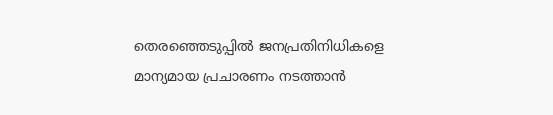തെരഞ്ഞെടുപ്പില്‍ ജനപ്രതിനിധികളെ മാന്യമായ പ്രചാരണം നടത്താന്‍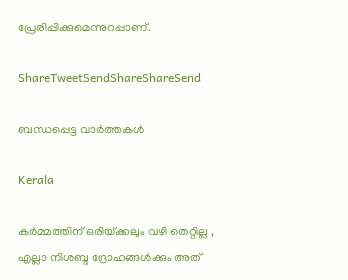പ്രേരിപ്പിക്കുമെന്നുറപ്പാണ്‌.

ShareTweetSendShareShareSend

ബന്ധപ്പെട്ട വാര്‍ത്തകള്‍

Kerala

കർമ്മത്തിന് ഒരിയ്‌ക്കലും വഴി തെറ്റില്ല , എല്ലാ നിശബ്ദ ദ്രോഹങ്ങൾക്കും അത്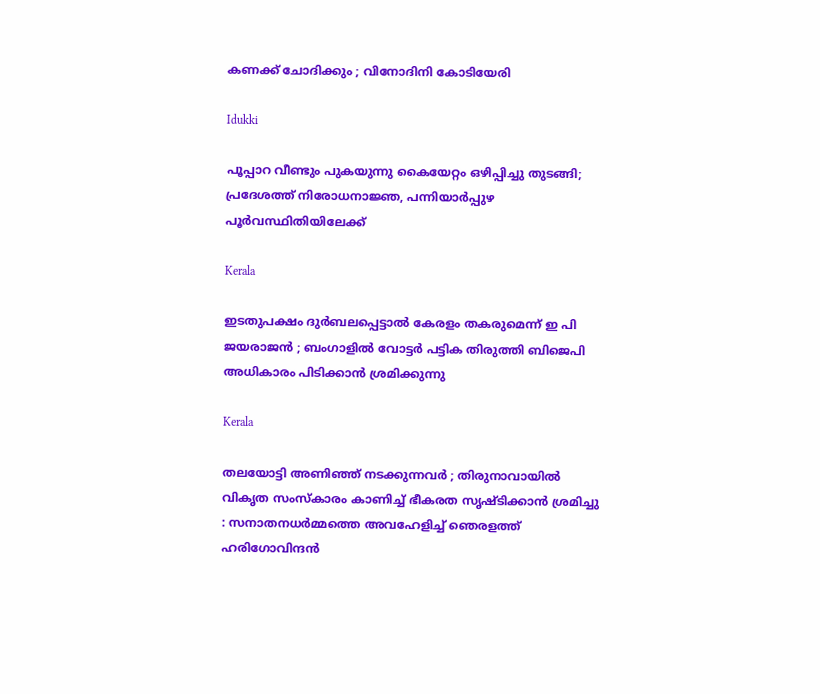കണക്ക് ചോദിക്കും ; വിനോദിനി കോടിയേരി

Idukki

പൂപ്പാറ വീണ്ടും പുകയുന്നു കൈയേറ്റം ഒഴിപ്പിച്ചു തുടങ്ങി; പ്രദേശത്ത് നിരോധനാജ്ഞ, പന്നിയാര്‍പ്പുഴ പൂര്‍വസ്ഥിതിയിലേക്ക്

Kerala

ഇടതുപക്ഷം ദുർബലപ്പെട്ടാൽ കേരളം തകരുമെന്ന് ഇ പി ജയരാജൻ ; ബംഗാളിൽ വോട്ടർ പട്ടിക തിരുത്തി ബിജെപി അധികാരം പിടിക്കാൻ ശ്രമിക്കുന്നു

Kerala

തലയോട്ടി അണിഞ്ഞ് നടക്കുന്നവർ ; തിരുനാവായിൽ വികൃത സംസ്കാരം കാണിച്ച് ഭീകരത സൃഷ്ടിക്കാൻ ശ്രമിച്ചു : സനാതനധർമ്മത്തെ അവഹേളിച്ച് ഞെരളത്ത് ഹരിഗോവിന്ദൻ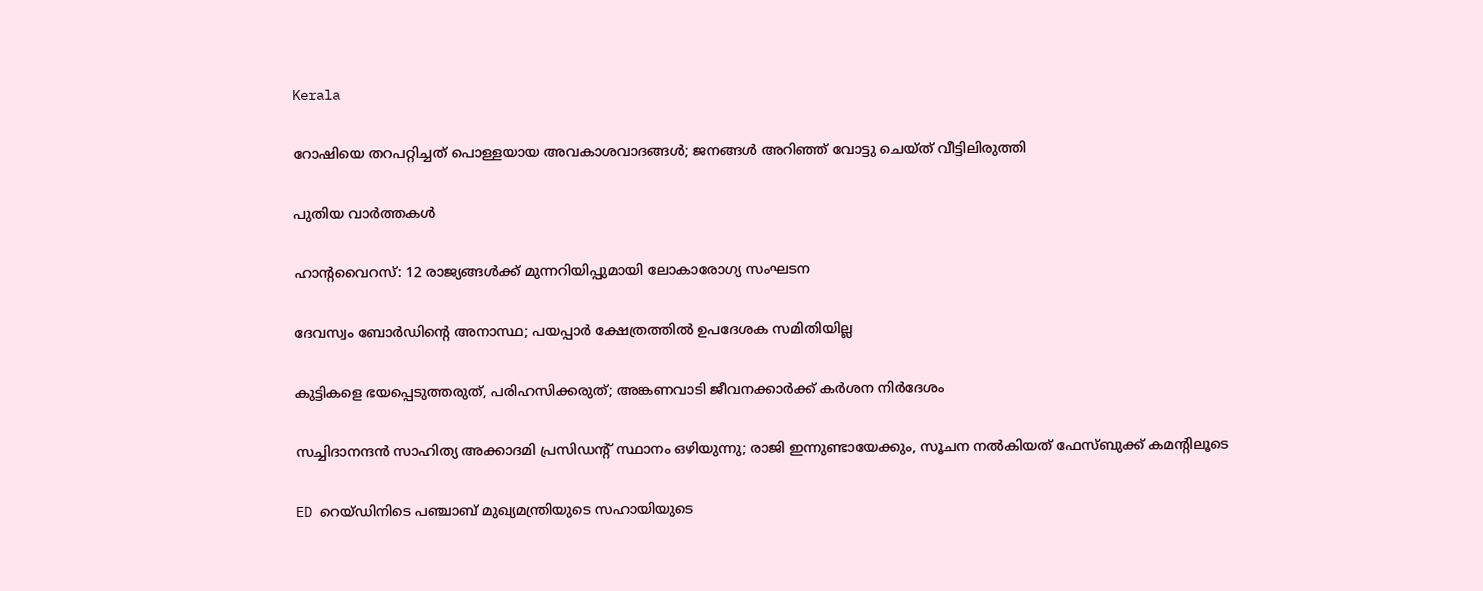Kerala

റോഷിയെ തറപറ്റിച്ചത് പൊള്ളയായ അവകാശവാദങ്ങള്‍; ജനങ്ങള്‍ അറിഞ്ഞ് വോട്ടു ചെയ്ത് വീട്ടിലിരുത്തി

പുതിയ വാര്‍ത്തകള്‍

ഹാൻ്റവൈറസ്: 12 രാജ്യങ്ങൾക്ക് മുന്നറിയിപ്പുമായി ലോകാരോഗ്യ സംഘടന

ദേവസ്വം ബോര്‍ഡിന്റെ അനാസ്ഥ; പയപ്പാര്‍ ക്ഷേത്രത്തില്‍ ഉപദേശക സമിതിയില്ല

കുട്ടികളെ ഭയപ്പെടുത്തരുത്, പരിഹസിക്കരുത്; അങ്കണവാടി ജീവനക്കാർക്ക് കർശന നിർദേശം

സച്ചിദാനന്ദൻ സാഹിത്യ അക്കാദമി പ്രസിഡന്റ് സ്ഥാനം ഒഴിയുന്നു; രാജി ഇന്നുണ്ടായേക്കും, സൂചന നൽകിയത് ഫേസ്ബുക്ക് കമന്റിലൂടെ

ED റെയ്ഡിനിടെ പഞ്ചാബ് മുഖ്യമന്ത്രിയുടെ സഹായിയുടെ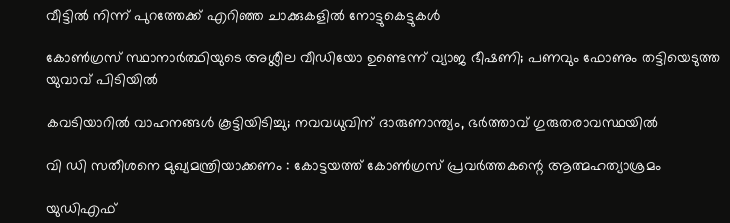വീട്ടിൽ നിന്ന് പുറത്തേക്ക് എറിഞ്ഞ ചാക്കുകളിൽ നോട്ടുകെട്ടുകൾ

കോൺഗ്രസ് സ്ഥാനാർത്ഥിയുടെ അശ്ലീല വീഡിയോ ഉണ്ടെന്ന് വ്യാജ ഭീഷണി; പണവും ഫോണും തട്ടിയെടുത്ത യുവാവ് പിടിയിൽ

കവടിയാറിൽ വാഹനങ്ങൾ കൂട്ടിയിടിച്ചു; നവവധുവിന് ദാരുണാന്ത്യം, ഭർത്താവ് ഗുരുതരാവസ്ഥയിൽ

വി ഡി സതീശനെ മുഖ്യമന്ത്രിയാക്കണം : കോട്ടയത്ത് കോൺഗ്രസ് പ്രവർത്തകന്റെ ആത്മഹത്യാശ്രമം

യുഡിഎഫ്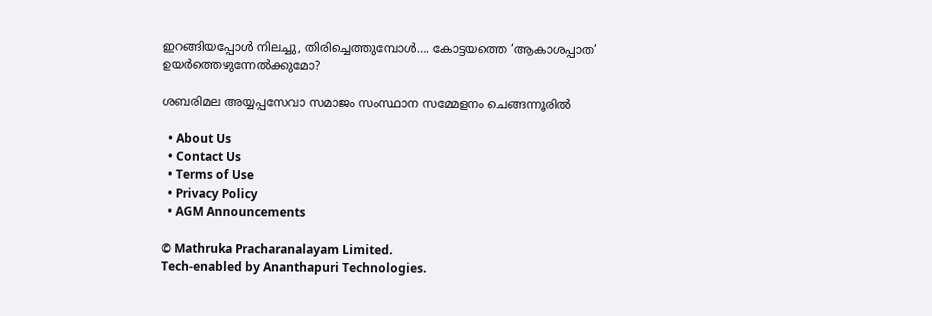ഇറങ്ങിയപ്പോള്‍ നിലച്ചു, തിരിച്ചെത്തുമ്പോള്‍…. കോട്ടയത്തെ ‘ആകാശപ്പാത’ ഉയര്‍ത്തെഴുന്നേല്‍ക്കുമോ?

ശബരിമല അയ്യപ്പസേവാ സമാജം സംസ്ഥാന സമ്മേളനം ചെങ്ങന്നൂരില്‍

  • About Us
  • Contact Us
  • Terms of Use
  • Privacy Policy
  • AGM Announcements

© Mathruka Pracharanalayam Limited.
Tech-enabled by Ananthapuri Technologies.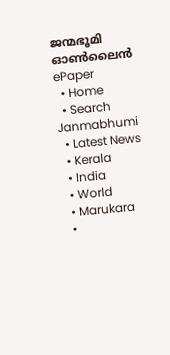ജന്മഭൂമി ഓണ്‍ലൈന്‍
ePaper
  • Home
  • Search Janmabhumi
  • Latest News
  • Kerala
  • India
  • World
  • Marukara
  •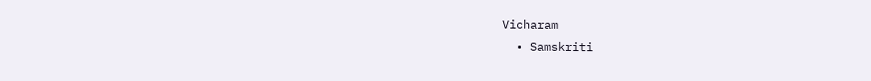Vicharam
  • Samskriti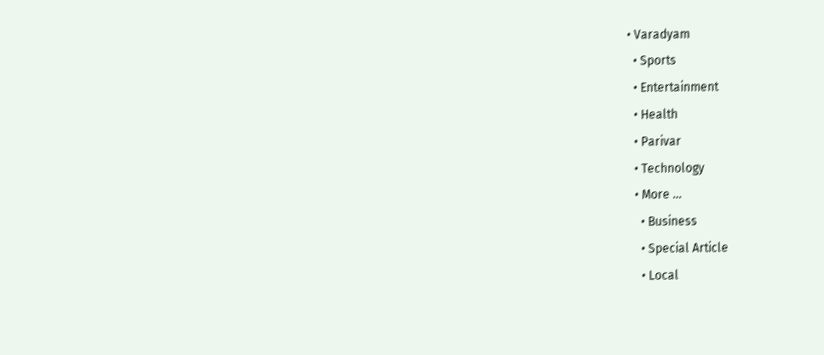• Varadyam
  • Sports
  • Entertainment
  • Health
  • Parivar
  • Technology
  • More …
    • Business
    • Special Article
    • Local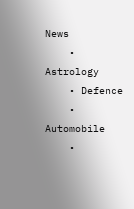News
    • Astrology
    • Defence
    • Automobile
    •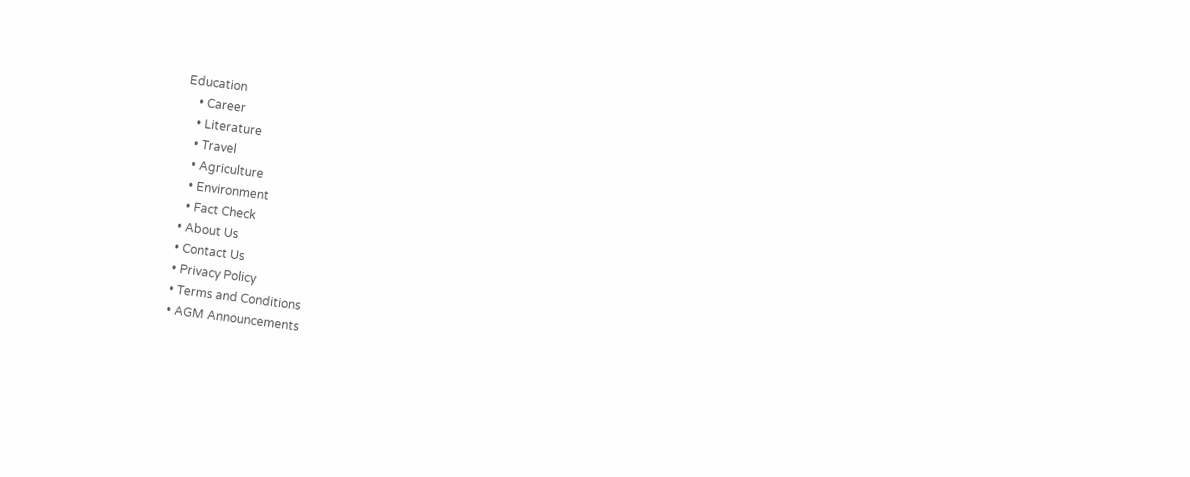Education
    • Career
    • Literature
    • Travel
    • Agriculture
    • Environment
    • Fact Check
  • About Us
  • Contact Us
  • Privacy Policy
  • Terms and Conditions
  • AGM Announcements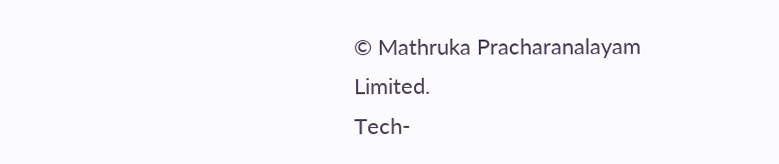© Mathruka Pracharanalayam Limited.
Tech-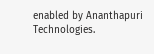enabled by Ananthapuri Technologies.